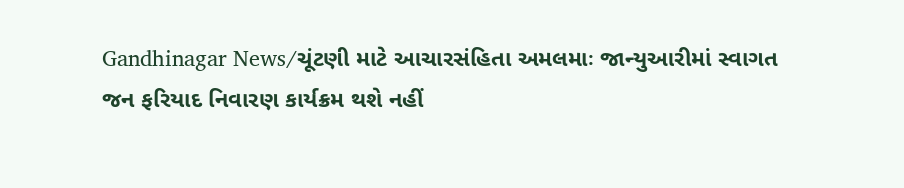Gandhinagar News/ચૂંટણી માટે આચારસંહિતા અમલમાઃ જાન્યુઆરીમાં સ્વાગત જન ફરિયાદ નિવારણ કાર્યક્રમ થશે નહીં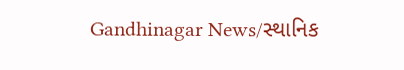Gandhinagar News/સ્થાનિક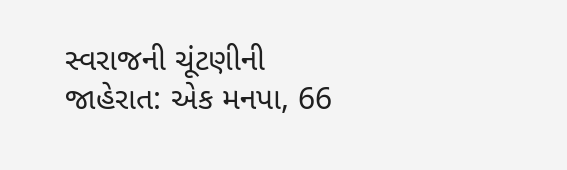સ્વરાજની ચૂંટણીની જાહેરાત: એક મનપા, 66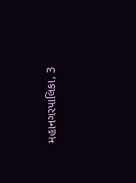મહાનગરપાલિકા, 3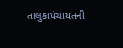તાલુકાપંચાયતની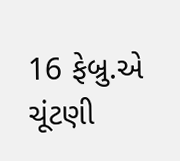16 ફેબ્રુ.એ ચૂંટણી